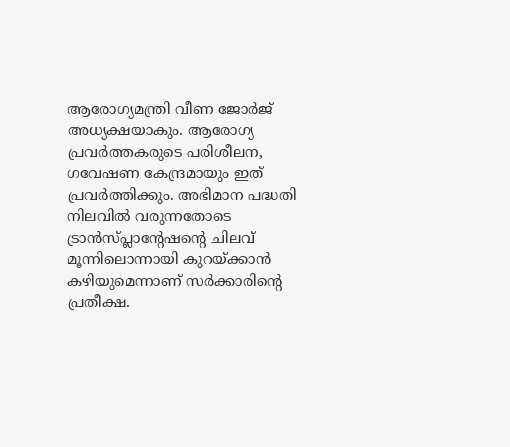ആരോഗ്യമന്ത്രി വീണ ജോര്‍ജ് അധ്യക്ഷയാകും. ആരോഗ്യ പ്രവർത്തകരുടെ പരിശീലന, ഗവേഷണ കേന്ദ്രമായും ഇത് പ്രവർത്തിക്കും. അഭിമാന പദ്ധതി നിലവിൽ വരുന്നതോടെ  ട്രാൻസ്പ്ലാന്റേഷന്റെ ചിലവ് മൂന്നിലൊന്നായി കുറയ്ക്കാൻ കഴിയുമെന്നാണ് സർക്കാരിന്റെ പ്രതീക്ഷ.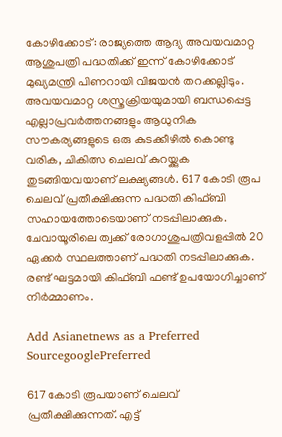കോഴിക്കോട്: രാജ്യത്തെ ആദ്യ അവയവമാറ്റ ആശുപത്രി പദ്ധതിക്ക് ഇന്ന് കോഴിക്കോട് മുഖ്യമന്ത്രി പിണറായി വിജയൻ തറക്കല്ലിടും. അവയവമാറ്റ ശസ്ത്രക്രിയയുമായി ബന്ധപ്പെട്ട എല്ലാപ്രവർത്തനങ്ങളും ആധുനിക സൗകര്യങ്ങളുടെ ഒരു കുടക്കീഴിൽ കൊണ്ടു വരിക, ചികിത്സ ചെലവ് കുറയ്ക്കുക തുടങ്ങിയവയാണ് ലക്ഷ്യങ്ങൾ. 617 കോടി രൂപ ചെലവ് പ്രതീക്ഷിക്കുന്ന പദ്ധതി കിഫ്‌ബി സഹായത്തോടെയാണ് നടപ്പിലാക്കുക. ചേവായൂരിലെ ത്വക്ക് രോഗാശുപത്രിവളപ്പിൽ 20 ഏക്കർ സ്ഥലത്താണ് പദ്ധതി നടപ്പിലാക്കുക. രണ്ട് ഘട്ടമായി കിഫ്ബി ഫണ്ട് ഉപയോഗിച്ചാണ് നിർമ്മാണം.

Add Asianetnews as a Preferred SourcegooglePreferred

617 കോടി രൂപയാണ് ചെലവ് പ്രതീക്ഷിക്കുന്നത്. എട്ട്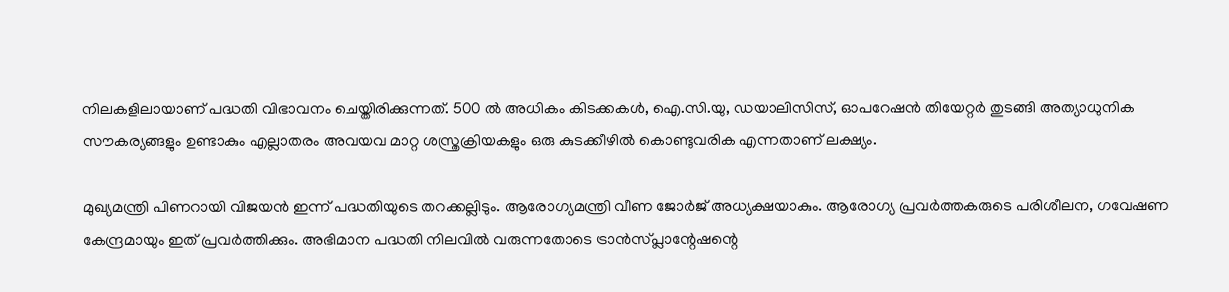നിലകളിലായാണ് പദ്ധതി വിഭാവനം ചെയ്തിരിക്കുന്നത്. 500 ല്‍ അധികം കിടക്കകള്‍, ഐ.സി.യു, ഡയാലിസിസ്, ഓപറേഷന്‍ തിയേറ്റര്‍ തുടങ്ങി അത്യാധുനിക സൗകര്യങ്ങളും ഉണ്ടാകും എല്ലാതരം അവയവ മാറ്റ ശസ്ത്രക്രിയകളും ഒരു കുടക്കീഴില്‍ കൊണ്ടുവരിക എന്നതാണ് ലക്ഷ്യം.

മുഖ്യമന്ത്രി പിണറായി വിജയൻ ഇന്ന് പദ്ധതിയുടെ തറക്കല്ലിടും. ആരോഗ്യമന്ത്രി വീണ ജോര്‍ജ് അധ്യക്ഷയാകും. ആരോഗ്യ പ്രവർത്തകരുടെ പരിശീലന, ഗവേഷണ കേന്ദ്രമായും ഇത് പ്രവർത്തിക്കും. അഭിമാന പദ്ധതി നിലവിൽ വരുന്നതോടെ ട്രാൻസ്പ്ലാന്റേഷന്റെ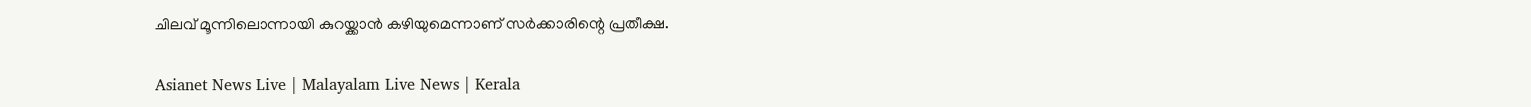ചിലവ് മൂന്നിലൊന്നായി കുറയ്ക്കാൻ കഴിയുമെന്നാണ് സർക്കാരിന്റെ പ്രതീക്ഷ.

Asianet News Live | Malayalam Live News | Kerala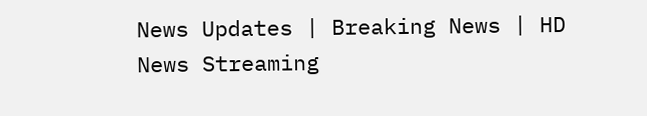News Updates | Breaking News | HD News Streaming